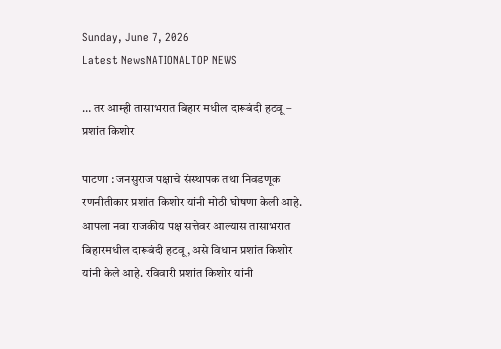Sunday, June 7, 2026
Latest NewsNATIONALTOP NEWS

… तर आम्ही तासाभरात बिहार मधील दारूबंदी हटवू – प्रशांत किशोर

पाटणा : जनसुराज पक्षाचे संस्थापक तथा निवडणूक रणनीतीकार प्रशांत किशोर यांनी मोठी घोषणा केली आहे. आपला नवा राजकीय पक्ष सत्तेवर आल्यास तासाभरात बिहारमधील दारूबंदी हटवू, असे विधान प्रशांत किशोर यांनी केले आहे. रविवारी प्रशांत किशोर यांनी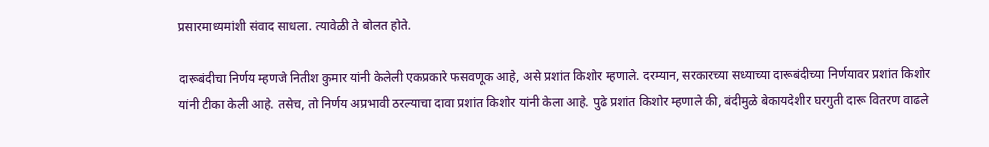प्रसारमाध्यमांशी संवाद साधला. त्यावेळी ते बोलत होते.

दारूबंदीचा निर्णय म्हणजे नितीश कुमार यांनी केलेली एकप्रकारे फसवणूक आहे, असे प्रशांत किशोर म्हणाले. दरम्यान, सरकारच्या सध्याच्या दारूबंदीच्या निर्णयावर प्रशांत किशोर यांनी टीका केली आहे. तसेच, तो निर्णय अप्रभावी ठरल्याचा दावा प्रशांत किशोर यांनी केला आहे. पुढे प्रशांत किशोर म्हणाले की, बंदीमुळे बेकायदेशीर घरगुती दारू वितरण वाढले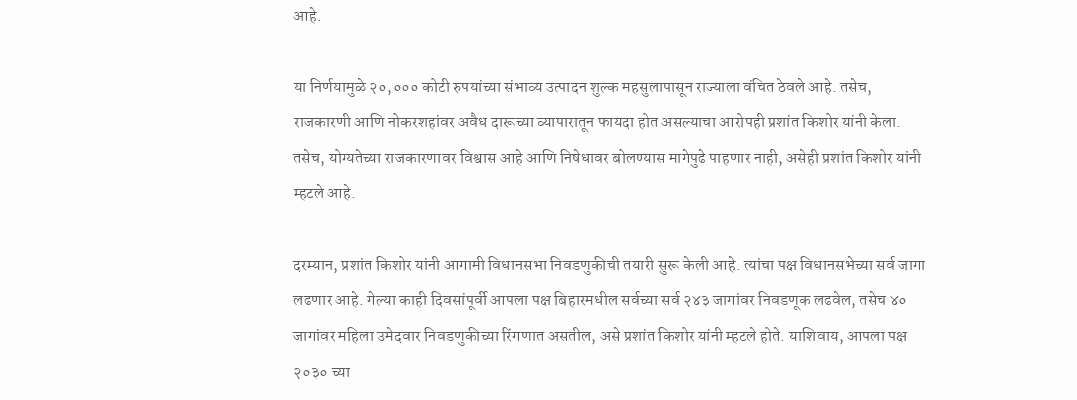आहे.

या निर्णयामुळे २०,००० कोटी रुपयांच्या संभाव्य उत्पादन शुल्क महसुलापासून राज्याला वंचित ठेवले आहे. तसेच, राजकारणी आणि नोकरशहांवर अवैध दारूच्या व्यापारातून फायदा होत असल्याचा आरोपही प्रशांत किशोर यांनी केला. तसेच, योग्यतेच्या राजकारणावर विश्वास आहे आणि निषेधावर बोलण्यास मागेपुढे पाहणार नाही, असेही प्रशांत किशोर यांनी म्हटले आहे.

दरम्यान, प्रशांत किशोर यांनी आगामी विधानसभा निवडणुकीची तयारी सुरू केली आहे. त्यांचा पक्ष विधानसभेच्या सर्व जागा लढणार आहे. गेल्या काही दिवसांपूर्वी आपला पक्ष बिहारमधील सर्वच्या सर्व २४३ जागांवर निवडणूक लढवेल, तसेच ४० जागांवर महिला उमेदवार निवडणुकीच्या रिंगणात असतील, असे प्रशांत किशोर यांनी म्हटले होते. याशिवाय, आपला पक्ष २०३० च्या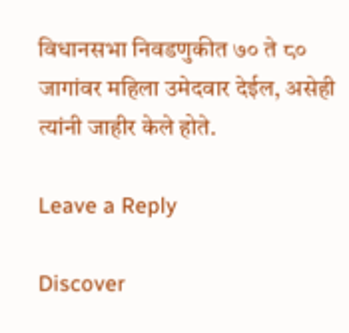विधानसभा निवडणुकीत ७० ते ८० जागांवर महिला उमेदवार देईल, असेही त्यांनी जाहीर केले होते.

Leave a Reply

Discover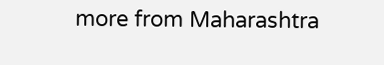more from Maharashtra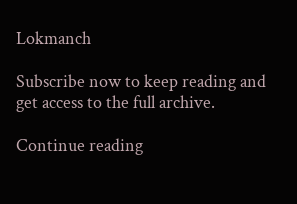Lokmanch

Subscribe now to keep reading and get access to the full archive.

Continue reading